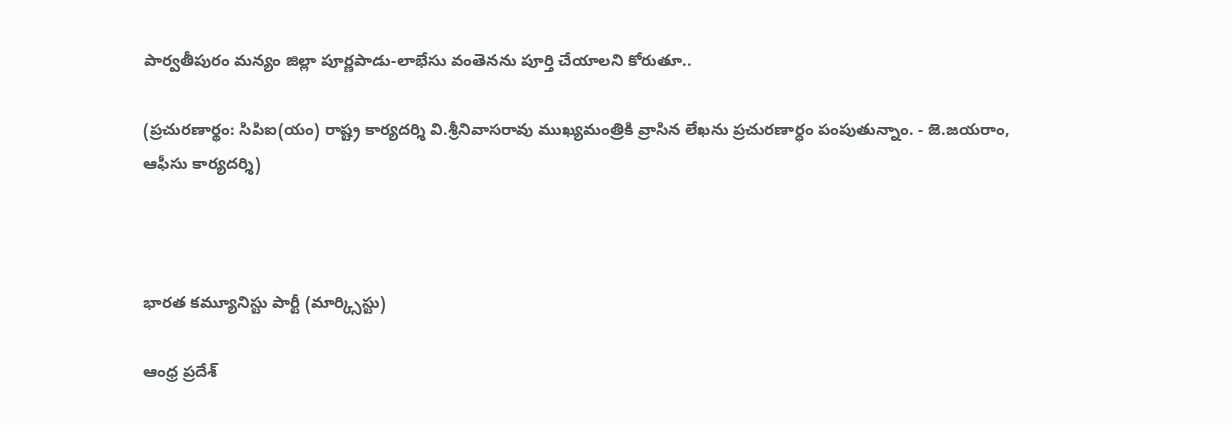పార్వతీపురం మన్యం జిల్లా పూర్ణపాడు-లాభేసు వంతెనను పూర్తి చేయాలని కోరుతూ..

(ప్రచురణార్థం: సిపిఐ(యం) రాష్ట్ర కార్యదర్శి వి.శ్రీనివాసరావు ముఖ్యమంత్రికి వ్రాసిన లేఖను ప్రచురణార్ధం పంపుతున్నాం. - జె.జయరాం, ఆఫీసు కార్యదర్శి)



భారత కమ్యూనిస్టు పార్టీ (మార్క్సిస్టు)

ఆంధ్ర ప్రదేశ్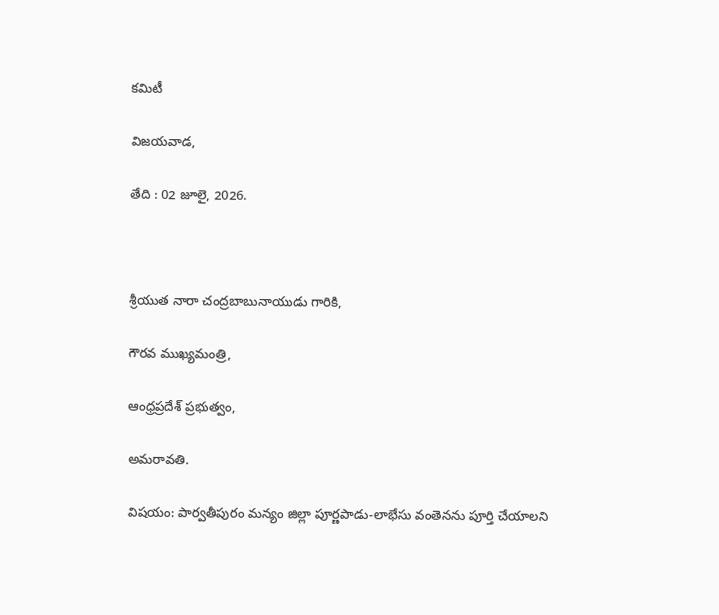కమిటీ

విజయవాడ,

తేది : 02 జూలై, 2026.



శ్రీయుత నారా చంద్రబాబునాయుడు గారికి,

గౌరవ ముఖ్యమంత్రి,

ఆంధ్రప్రదేశ్ ప్రభుత్వం,

అమరావతి.

విషయం: పార్వతీపురం మన్యం జిల్లా పూర్ణపాడు-లాభేసు వంతెనను పూర్తి చేయాలని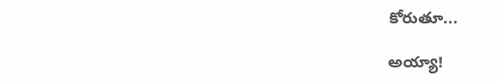కోరుతూ...

అయ్యా!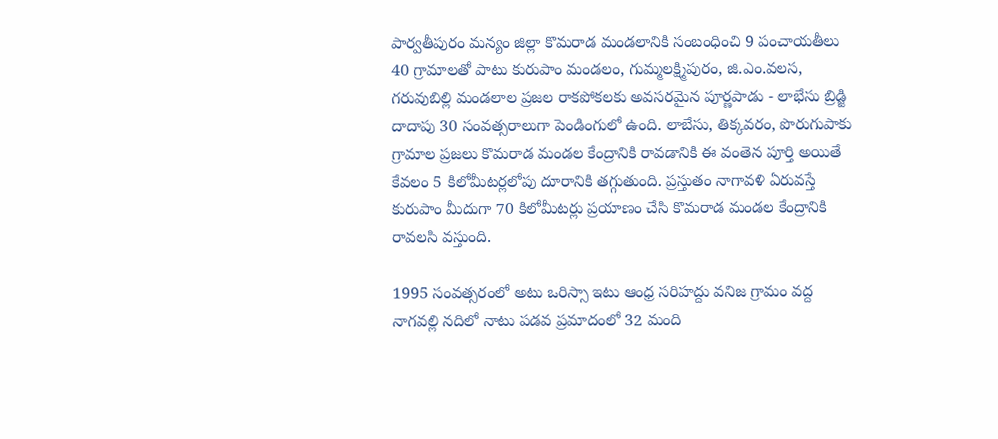పార్వతీపురం మన్యం జిల్లా కొమరాడ మండలానికి సంబంధించి 9 పంచాయతీలు 40 గ్రామాలతో పాటు కురుపాం మండలం, గుమ్మలక్ష్మిపురం, జి.ఎం.వలస, గరువుబిల్లి మండలాల ప్రజల రాకపోకలకు అవసరమైన పూర్ణపాడు - లాభేసు బ్రిడ్జి దాదాపు 30 సంవత్సరాలుగా పెండింగులో ఉంది. లాబేసు, తిక్కవరం, పొరుగుపాకు గ్రామాల ప్రజలు కొమరాడ మండల కేంద్రానికి రావడానికి ఈ వంతెన పూర్తి అయితే కేవలం 5 కిలోమీటర్లలోపు దూరానికి తగ్గుతుంది. ప్రస్తుతం నాగావళి ఏరువస్తే కురుపాం మీదుగా 70 కిలోమీటర్లు ప్రయాణం చేసి కొమరాడ మండల కేంద్రానికి రావలసి వస్తుంది.

1995 సంవత్సరంలో అటు ఒరిస్సా ఇటు ఆంధ్ర సరిహద్దు వనిజ గ్రామం వద్ద నాగవల్లి నదిలో నాటు పడవ ప్రమాదంలో 32 మంది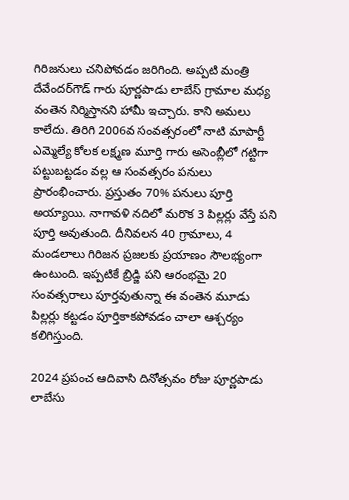గిరిజనులు చనిపోవడం జరిగింది. అప్పటి మంత్రి దేవేందర్‌గౌడ్ గారు పూర్ణపాడు లాబేస్ గ్రామాల మధ్య వంతెన నిర్మిస్తానని హామీ ఇచ్చారు. కాని అమలు కాలేదు. తిరిగి 2006వ సంవత్సరంలో నాటి మాపార్టీ ఎమ్మెల్యే కోలక లక్ష్మణ మూర్తి గారు అసెంబ్లీలో గట్టిగా పట్టుబట్టడం వల్ల ఆ సంవత్సరం పనులు ప్రారంభించారు. ప్రస్తుతం 70% పనులు పూర్తి అయ్యాయి. నాగావళి నదిలో మరొక 3 పిల్లర్లు వేస్తే పని పూర్తి అవుతుంది. దీనివలన 40 గ్రామాలు, 4 మండలాలు గిరిజన ప్రజలకు ప్రయాణం సౌలభ్యంగా ఉంటుంది. ఇప్పటికే బ్రిడ్జి పని ఆరంభమై 20 సంవత్సరాలు పూర్తవుతున్నా ఈ వంతెన మూడు పిల్లర్లు కట్టడం పూర్తికాకపోవడం చాలా ఆశ్చర్యం కలిగిస్తుంది.

2024 ప్రపంచ ఆదివాసి దినోత్సవం రోజు పూర్ణపాడు లాబేసు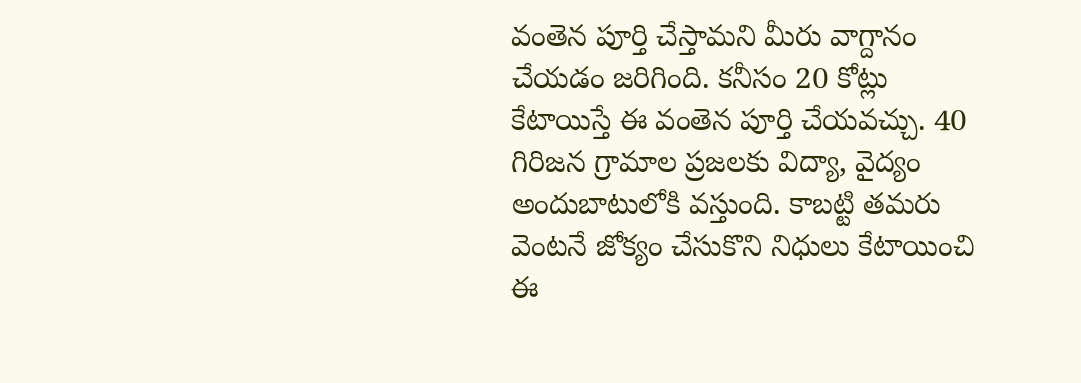వంతెన పూర్తి చేస్తామని మీరు వాగ్దానం చేయడం జరిగింది. కనీసం 20 కోట్లు కేటాయిస్తే ఈ వంతెన పూర్తి చేయవచ్చు. 40 గిరిజన గ్రామాల ప్రజలకు విద్యా, వైద్యం అందుబాటులోకి వస్తుంది. కాబట్టి తమరు వెంటనే జోక్యం చేసుకొని నిధులు కేటాయించి ఈ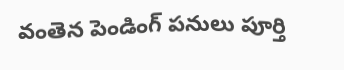వంతెన పెండింగ్ పనులు పూర్తి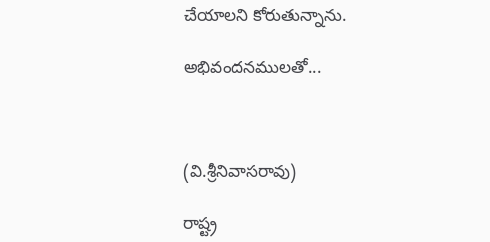చేయాలని కోరుతున్నాను.

అభివందనములతో...



(వి.శ్రీనివాసరావు)

రాష్ట్ర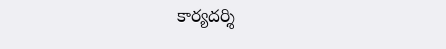కార్యదర్శి